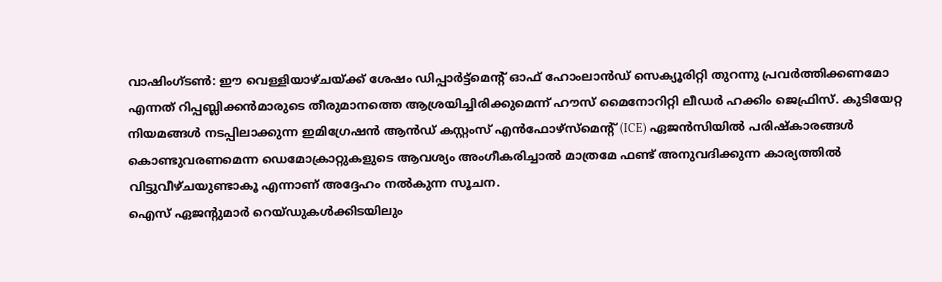വാഷിംഗ്ടൺ: ഈ വെള്ളിയാഴ്ചയ്ക്ക് ശേഷം ഡിപ്പാർട്ട്മെന്റ് ഓഫ് ഹോംലാൻഡ് സെക്യൂരിറ്റി തുറന്നു പ്രവർത്തിക്കണമോ എന്നത് റിപ്പബ്ലിക്കൻമാരുടെ തീരുമാനത്തെ ആശ്രയിച്ചിരിക്കുമെന്ന് ഹൗസ് മൈനോറിറ്റി ലീഡർ ഹക്കിം ജെഫ്രിസ്. കുടിയേറ്റ നിയമങ്ങൾ നടപ്പിലാക്കുന്ന ഇമിഗ്രേഷൻ ആൻഡ് കസ്റ്റംസ് എൻഫോഴ്സ്മെന്റ് (ICE) ഏജൻസിയിൽ പരിഷ്കാരങ്ങൾ കൊണ്ടുവരണമെന്ന ഡെമോക്രാറ്റുകളുടെ ആവശ്യം അംഗീകരിച്ചാൽ മാത്രമേ ഫണ്ട് അനുവദിക്കുന്ന കാര്യത്തിൽ വിട്ടുവീഴ്ചയുണ്ടാകൂ എന്നാണ് അദ്ദേഹം നൽകുന്ന സൂചന.
ഐസ് ഏജന്റുമാർ റെയ്ഡുകൾക്കിടയിലും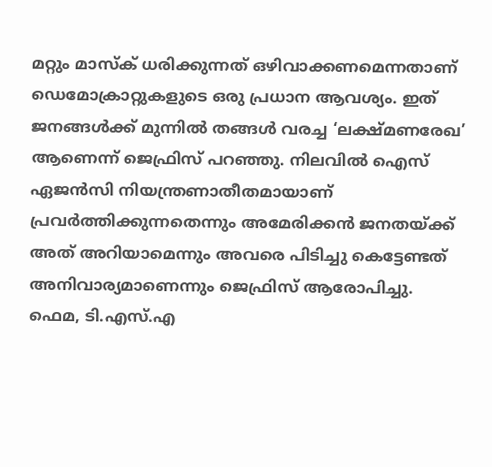മറ്റും മാസ്ക് ധരിക്കുന്നത് ഒഴിവാക്കണമെന്നതാണ് ഡെമോക്രാറ്റുകളുടെ ഒരു പ്രധാന ആവശ്യം. ഇത് ജനങ്ങൾക്ക് മുന്നിൽ തങ്ങൾ വരച്ച ‘ലക്ഷ്മണരേഖ’ ആണെന്ന് ജെഫ്രിസ് പറഞ്ഞു. നിലവിൽ ഐസ് ഏജൻസി നിയന്ത്രണാതീതമായാണ് പ്രവർത്തിക്കുന്നതെന്നും അമേരിക്കൻ ജനതയ്ക്ക് അത് അറിയാമെന്നും അവരെ പിടിച്ചു കെട്ടേണ്ടത് അനിവാര്യമാണെന്നും ജെഫ്രിസ് ആരോപിച്ചു.
ഫെമ, ടി.എസ്.എ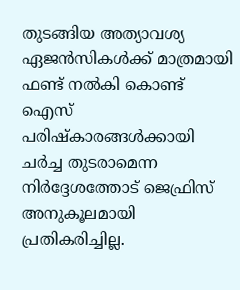തുടങ്ങിയ അത്യാവശ്യ ഏജൻസികൾക്ക് മാത്രമായി ഫണ്ട് നൽകി കൊണ്ട് ഐസ് പരിഷ്കാരങ്ങൾക്കായി ചർച്ച തുടരാമെന്ന നിർദ്ദേശത്തോട് ജെഫ്രിസ് അനുകൂലമായി പ്രതികരിച്ചില്ല.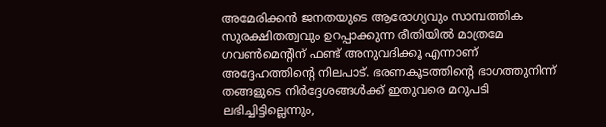അമേരിക്കൻ ജനതയുടെ ആരോഗ്യവും സാമ്പത്തിക സുരക്ഷിതത്വവും ഉറപ്പാക്കുന്ന രീതിയിൽ മാത്രമേ ഗവൺമെന്റിന് ഫണ്ട് അനുവദിക്കൂ എന്നാണ് അദ്ദേഹത്തിന്റെ നിലപാട്. ഭരണകൂടത്തിന്റെ ഭാഗത്തുനിന്ന് തങ്ങളുടെ നിർദ്ദേശങ്ങൾക്ക് ഇതുവരെ മറുപടി ലഭിച്ചിട്ടില്ലെന്നും,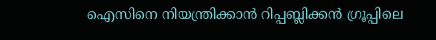ഐസിനെ നിയന്ത്രിക്കാൻ റിപ്പബ്ലിക്കൻ ഗ്രൂപ്പിലെ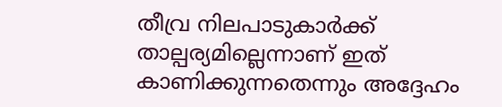തീവ്ര നിലപാടുകാർക്ക് താല്പര്യമില്ലെന്നാണ് ഇത് കാണിക്കുന്നതെന്നും അദ്ദേഹം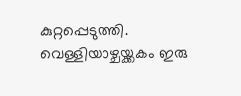കുറ്റപ്പെടുത്തി. വെള്ളിയാഴ്ചയ്ക്കകം ഇരു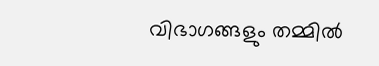വിഭാഗങ്ങളും തമ്മിൽ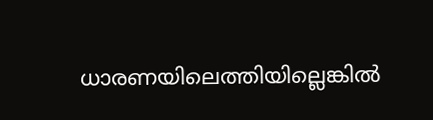ധാരണയിലെത്തിയില്ലെങ്കിൽ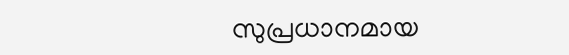സുപ്രധാനമായ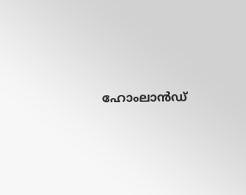ഹോംലാൻഡ്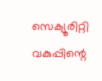സെക്യൂരിറ്റി വകുപ്പിന്റെ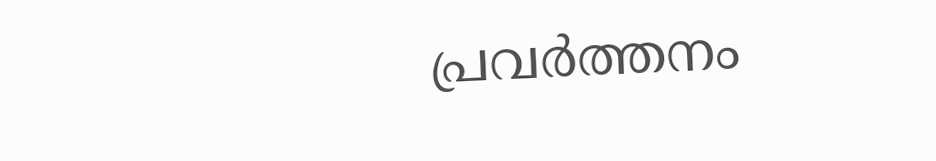പ്രവർത്തനം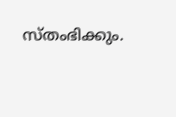സ്തംഭിക്കും.